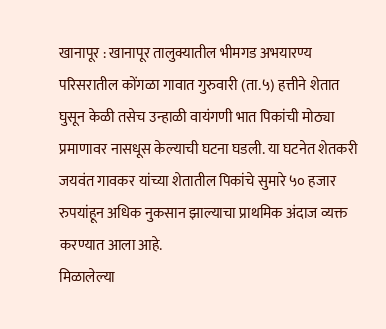खानापूर : खानापूर तालुक्यातील भीमगड अभयारण्य परिसरातील कोंगळा गावात गुरुवारी (ता.५) हत्तीने शेतात घुसून केळी तसेच उन्हाळी वायंगणी भात पिकांची मोठ्या प्रमाणावर नासधूस केल्याची घटना घडली. या घटनेत शेतकरी जयवंत गावकर यांच्या शेतातील पिकांचे सुमारे ५० हजार रुपयांहून अधिक नुकसान झाल्याचा प्राथमिक अंदाज व्यक्त करण्यात आला आहे.
मिळालेल्या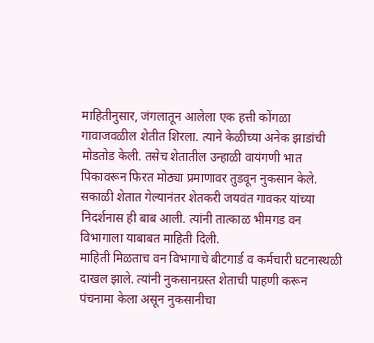माहितीनुसार, जंगलातून आलेला एक हत्ती कोंगळा गावाजवळील शेतीत शिरला. त्याने केळीच्या अनेक झाडांची मोडतोड केली. तसेच शेतातील उन्हाळी वायंगणी भात पिकावरून फिरत मोठ्या प्रमाणावर तुडवून नुकसान केले. सकाळी शेतात गेल्यानंतर शेतकरी जयवंत गावकर यांच्या निदर्शनास ही बाब आली. त्यांनी तात्काळ भीमगड वन विभागाला याबाबत माहिती दिली.
माहिती मिळताच वन विभागाचे बीटगार्ड व कर्मचारी घटनास्थळी दाखल झाले. त्यांनी नुकसानग्रस्त शेताची पाहणी करून पंचनामा केला असून नुकसानीचा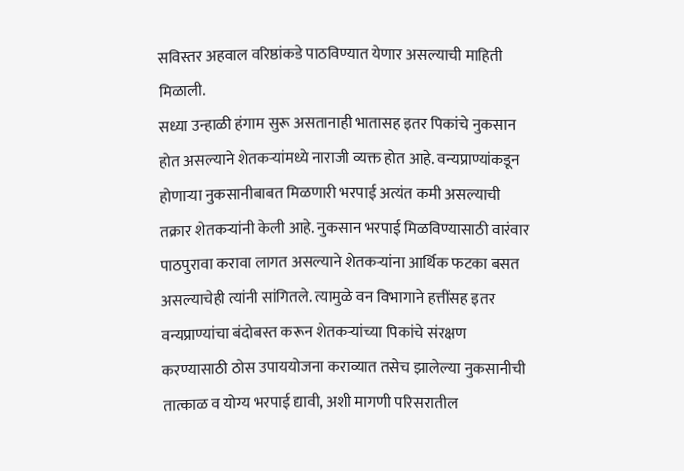सविस्तर अहवाल वरिष्ठांकडे पाठविण्यात येणार असल्याची माहिती मिळाली.
सध्या उन्हाळी हंगाम सुरू असतानाही भातासह इतर पिकांचे नुकसान होत असल्याने शेतकऱ्यांमध्ये नाराजी व्यक्त होत आहे. वन्यप्राण्यांकडून होणाऱ्या नुकसानीबाबत मिळणारी भरपाई अत्यंत कमी असल्याची तक्रार शेतकऱ्यांनी केली आहे. नुकसान भरपाई मिळविण्यासाठी वारंवार पाठपुरावा करावा लागत असल्याने शेतकऱ्यांना आर्थिक फटका बसत असल्याचेही त्यांनी सांगितले. त्यामुळे वन विभागाने हत्तींसह इतर वन्यप्राण्यांचा बंदोबस्त करून शेतकऱ्यांच्या पिकांचे संरक्षण करण्यासाठी ठोस उपाययोजना कराव्यात तसेच झालेल्या नुकसानीची तात्काळ व योग्य भरपाई द्यावी, अशी मागणी परिसरातील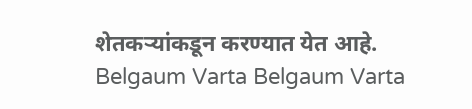शेतकऱ्यांकडून करण्यात येत आहे.
Belgaum Varta Belgaum Varta